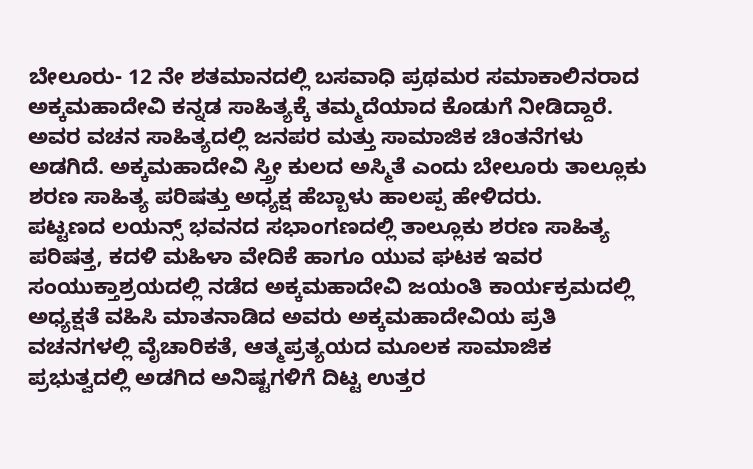ಬೇಲೂರು- 12 ನೇ ಶತಮಾನದಲ್ಲಿ ಬಸವಾಧಿ ಪ್ರಥಮರ ಸಮಾಕಾಲಿನರಾದ ಅಕ್ಕಮಹಾದೇವಿ ಕನ್ನಡ ಸಾಹಿತ್ಯಕ್ಕೆ ತಮ್ಮದೆಯಾದ ಕೊಡುಗೆ ನೀಡಿದ್ದಾರೆ. ಅವರ ವಚನ ಸಾಹಿತ್ಯದಲ್ಲಿ ಜನಪರ ಮತ್ತು ಸಾಮಾಜಿಕ ಚಿಂತನೆಗಳು ಅಡಗಿದೆ. ಅಕ್ಕಮಹಾದೇವಿ ಸ್ತ್ರೀ ಕುಲದ ಅಸ್ಮಿತೆ ಎಂದು ಬೇಲೂರು ತಾಲ್ಲೂಕು ಶರಣ ಸಾಹಿತ್ಯ ಪರಿಷತ್ತು ಅಧ್ಯಕ್ಷ ಹೆಬ್ಬಾಳು ಹಾಲಪ್ಪ ಹೇಳಿದರು.
ಪಟ್ಟಣದ ಲಯನ್ಸ್ ಭವನದ ಸಭಾಂಗಣದಲ್ಲಿ ತಾಲ್ಲೂಕು ಶರಣ ಸಾಹಿತ್ಯ ಪರಿಷತ್ತ, ಕದಳಿ ಮಹಿಳಾ ವೇದಿಕೆ ಹಾಗೂ ಯುವ ಘಟಕ ಇವರ ಸಂಯುಕ್ತಾಶ್ರಯದಲ್ಲಿ ನಡೆದ ಅಕ್ಕಮಹಾದೇವಿ ಜಯಂತಿ ಕಾರ್ಯಕ್ರಮದಲ್ಲಿ ಅಧ್ಯಕ್ಷತೆ ವಹಿಸಿ ಮಾತನಾಡಿದ ಅವರು ಅಕ್ಕಮಹಾದೇವಿಯ ಪ್ರತಿ ವಚನಗಳಲ್ಲಿ ವೈಚಾರಿಕತೆ, ಆತ್ಮಪ್ರತ್ಯಯದ ಮೂಲಕ ಸಾಮಾಜಿಕ ಪ್ರಭುತ್ವದಲ್ಲಿ ಅಡಗಿದ ಅನಿಷ್ಟಗಳಿಗೆ ದಿಟ್ಟ ಉತ್ತರ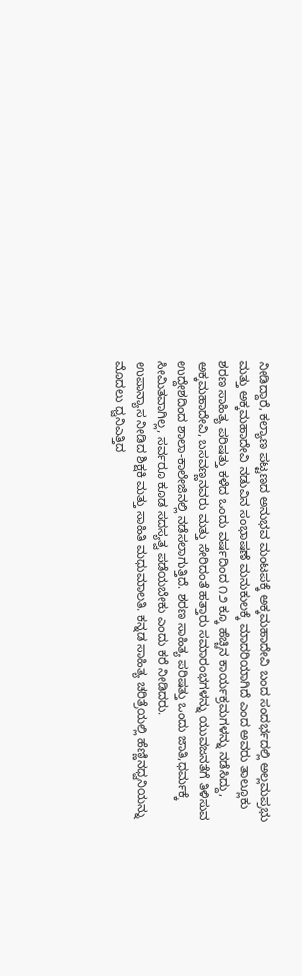ನೀಡಿದ್ದಾರೆ, ಕಲ್ಯಾಣ ಪಟ್ಟಣದ ಅನುಭವ ಮಂಟಪಕ್ಕೆ ಅಕ್ಕಮಹಾದೇವಿ ಬಂದ ಸಂದರ್ಭದಲ್ಲಿ ಅಲ್ಲಮಪ್ರಭು ಮತ್ತು ಅಕ್ಕಮಹಾದೇವಿ ನಡುವಿನ ಸಂಭಾಷಣೆ ಮನುಕುಲಕ್ಕೆ ಮಾದರಿಯಾಗಿದೆ ಎಂದ ಅವರು ತಾಲ್ಲೂಕು ಶರಣ ಸಾಹಿತ್ಯ ಪರಿಷತ್ತು ಕಳೆದ ಒಂದು ವರ್ಷದಿಂದ ೧೨ ಕ್ಕೂ ಹೆಚ್ಚಿನ ಕಾರ್ಯಕ್ರಮಗಳನ್ನು ನಡೆಸಿದ್ದು, ಅಕ್ಕಮಹಾದೇವಿ, ಬಸವಣ್ಣನವರು ಮತ್ತು ಸೇರಿದಂತೆ ಹತ್ತಾರು ಸಮಾರಂಭಗಳನ್ನು ಯುವಜನತೆಗೆ ತಿಳಿಸುವ ಉದ್ದೇಶದಿಂದ ಶಾಲಾ-ಕಾಲೇಜಿನಲ್ಲಿ ನಡೆಸಲಾಗುತ್ತಿದೆ. ಶರಣ ಸಾಹಿತ್ಯ ಪರಿಷತ್ತು ಒಂದು ಜಾತಿ,ಧರ್ಮಕ್ಕೆ ಸೀಮಿತವಾಗಿಲ್ಲ, ಸರ್ವರೂ ಕೂಡ ಸದಸ್ಯತ್ವ ಪಡೆಯಬೇಕು ಎಂದು ಕರೆ ನೀಡಿದರು.
ಉಪಾನ್ಯಾಸ ನೀಡಿದ ಶಿಕ್ಷಕಿ ಮತ್ತು ಸಾಹಿತಿ ಮಧುಮಾಲತಿ. ಕನ್ನಡ ಸಾಹಿತ್ಯ ಚರಿತ್ರೆಯಲ್ಲಿ ಹೆಣ್ಣಿನಧ್ವನಿಯನ್ನು ಮೊದಲು ಧ್ವನಿಎತ್ತಿದ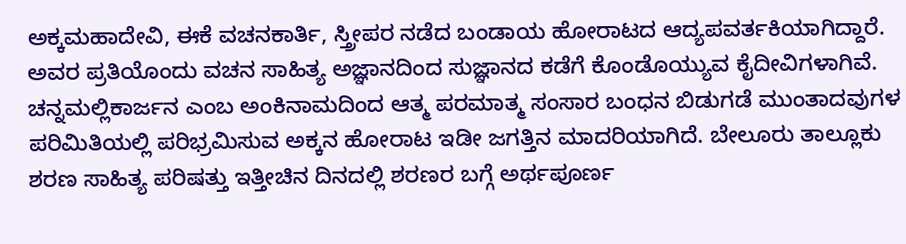ಅಕ್ಕಮಹಾದೇವಿ, ಈಕೆ ವಚನಕಾರ್ತಿ, ಸ್ತ್ರೀಪರ ನಡೆದ ಬಂಡಾಯ ಹೋರಾಟದ ಆದ್ಯಪವರ್ತಕಿಯಾಗಿದ್ದಾರೆ. ಅವರ ಪ್ರತಿಯೊಂದು ವಚನ ಸಾಹಿತ್ಯ ಅಜ್ಞಾನದಿಂದ ಸುಜ್ಞಾನದ ಕಡೆಗೆ ಕೊಂಡೊಯ್ಯುವ ಕೈದೀವಿಗಳಾಗಿವೆ. ಚನ್ನಮಲ್ಲಿಕಾರ್ಜನ ಎಂಬ ಅಂಕಿನಾಮದಿಂದ ಆತ್ಮ ಪರಮಾತ್ಮ ಸಂಸಾರ ಬಂಧನ ಬಿಡುಗಡೆ ಮುಂತಾದವುಗಳ ಪರಿಮಿತಿಯಲ್ಲಿ ಪರಿಭ್ರಮಿಸುವ ಅಕ್ಕನ ಹೋರಾಟ ಇಡೀ ಜಗತ್ತಿನ ಮಾದರಿಯಾಗಿದೆ. ಬೇಲೂರು ತಾಲ್ಲೂಕು ಶರಣ ಸಾಹಿತ್ಯ ಪರಿಷತ್ತು ಇತ್ತೀಚಿನ ದಿನದಲ್ಲಿ ಶರಣರ ಬಗ್ಗೆ ಅರ್ಥಪೂರ್ಣ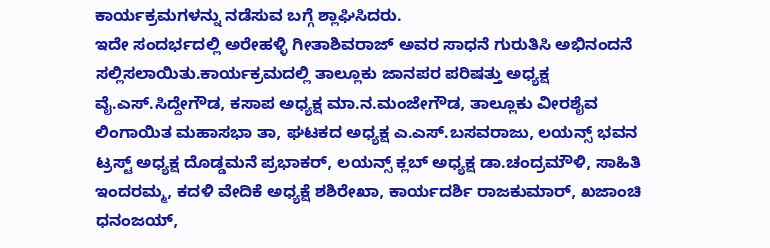ಕಾರ್ಯಕ್ರಮಗಳನ್ನು ನಡೆಸುವ ಬಗ್ಗೆ ಶ್ಲಾಘಿಸಿದರು.
ಇದೇ ಸಂದರ್ಭದಲ್ಲಿ ಅರೇಹಳ್ಳಿ ಗೀತಾಶಿವರಾಜ್ ಅವರ ಸಾಧನೆ ಗುರುತಿಸಿ ಅಭಿನಂದನೆ ಸಲ್ಲಿಸಲಾಯಿತು.ಕಾರ್ಯಕ್ರಮದಲ್ಲಿ ತಾಲ್ಲೂಕು ಜಾನಪರ ಪರಿಷತ್ತು ಅಧ್ಯಕ್ಷ ವೈ.ಎಸ್.ಸಿದ್ದೇಗೌಡ, ಕಸಾಪ ಅಧ್ಯಕ್ಷ ಮಾ.ನ.ಮಂಜೇಗೌಡ, ತಾಲ್ಲೂಕು ವೀರಶೈವ ಲಿಂಗಾಯಿತ ಮಹಾಸಭಾ ತಾ, ಘಟಕದ ಅಧ್ಯಕ್ಷ ಎ.ಎಸ್.ಬಸವರಾಜು, ಲಯನ್ಸ್ ಭವನ ಟ್ರಸ್ಟ್ ಅಧ್ಯಕ್ಷ ದೊಡ್ಡಮನೆ ಪ್ರಭಾಕರ್, ಲಯನ್ಸ್ ಕ್ಲಬ್ ಅಧ್ಯಕ್ಷ ಡಾ.ಚಂದ್ರಮೌಳಿ, ಸಾಹಿತಿ ಇಂದರಮ್ಮ, ಕದಳಿ ವೇದಿಕೆ ಅಧ್ಯಕ್ಷೆ ಶಶಿರೇಖಾ, ಕಾರ್ಯದರ್ಶಿ ರಾಜಕುಮಾರ್, ಖಜಾಂಚಿ ಧನಂಜಯ್,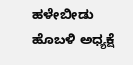ಹಳೇಬೀಡು ಹೊಬಳಿ ಅಧ್ಯಕ್ಷೆ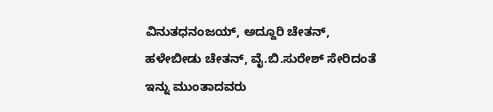ವಿನುತಧನಂಜಯ್, ಅದ್ದೂರಿ ಚೇತನ್, ಹಳೇಬೀಡು ಚೇತನ್, ವೈ.ಬಿ.ಸುರೇಶ್ ಸೇರಿದಂತೆ ಇನ್ನು ಮುಂತಾದವರು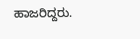ಹಾಜರಿದ್ದರು.